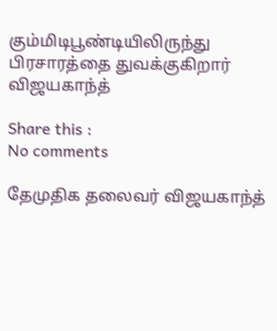கும்மிடிபூண்டியிலிருந்து பிரசாரத்தை துவக்குகிறார் விஜயகாந்த்

Share this :
No comments

தேமுதிக தலைவர் விஜயகாந்த்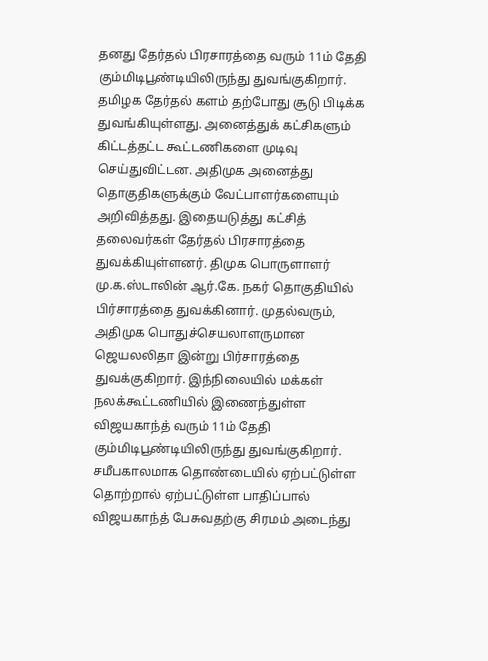தனது தேர்தல் பிரசாரத்தை வரும் 11ம் தேதி கும்மிடிபூண்டியிலிருந்து துவங்குகிறார். தமிழக தேர்தல் களம் தற்போது சூடு பிடிக்க துவங்கியுள்ளது. அனைத்துக் கட்சிகளும் கிட்டத்தட்ட கூட்டணிகளை முடிவு செய்துவிட்டன. அதிமுக அனைத்து தொகுதிகளுக்கும் வேட்பாளர்களையும் அறிவித்தது. இதையடுத்து கட்சித் தலைவர்கள் தேர்தல் பிரசாரத்தை துவக்கியுள்ளனர். திமுக பொருளாளர் மு.க.ஸ்டாலின் ஆர்.கே. நகர் தொகுதியில் பிர்சாரத்தை துவக்கினார். முதல்வரும், அதிமுக பொதுச்செயலாளருமான ஜெயலலிதா இன்று பிர்சாரத்தை துவக்குகிறார். இந்நிலையில் மக்கள் நலக்கூட்டணியில் இணைந்துள்ள விஜயகாந்த் வரும் 11ம் தேதி கும்மிடிபூண்டியிலிருந்து துவங்குகிறார். சமீபகாலமாக தொண்டையில் ஏற்பட்டுள்ள தொற்றால் ஏற்பட்டுள்ள பாதிப்பால் விஜயகாந்த் பேசுவதற்கு சிரமம் அடைந்து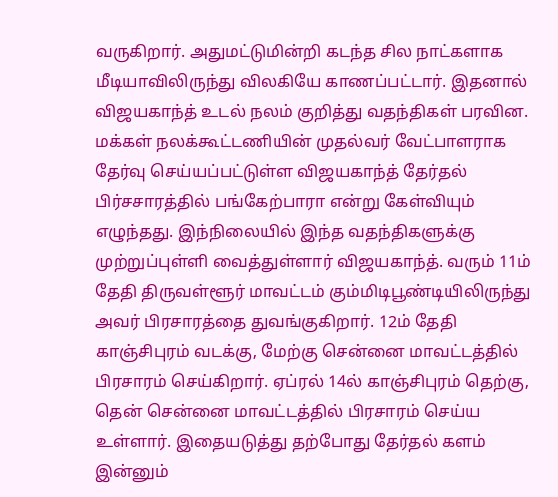வருகிறார். அதுமட்டுமின்றி கடந்த சில நாட்களாக மீடியாவிலிருந்து விலகியே காணப்பட்டார். இதனால் விஜயகாந்த் உடல் நலம் குறித்து வதந்திகள் பரவின. மக்கள் நலக்கூட்டணியின் முதல்வர் வேட்பாளராக தேர்வு செய்யப்பட்டுள்ள விஜயகாந்த் தேர்தல் பிர்சசாரத்தில் பங்கேற்பாரா என்று கேள்வியும் எழுந்தது. இந்நிலையில் இந்த வதந்திகளுக்கு முற்றுப்புள்ளி வைத்துள்ளார் விஜயகாந்த். வரும் 11ம் தேதி திருவள்ளூர் மாவட்டம் கும்மிடிபூண்டியிலிருந்து அவர் பிரசாரத்தை துவங்குகிறார். 12ம் தேதி காஞ்சிபுரம் வடக்கு, மேற்கு சென்னை மாவட்டத்தில் பிரசாரம் செய்கிறார். ஏப்ரல் 14ல் காஞ்சிபுரம் தெற்கு, தென் சென்னை மாவட்டத்தில் பிரசாரம் செய்ய உள்ளார். இதையடுத்து தற்போது தேர்தல் களம் இன்னும்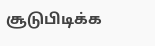சூடுபிடிக்க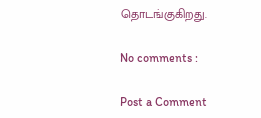தொடங்குகிறது.

No comments :

Post a Comment